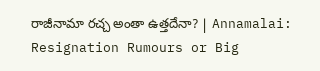రాజీనామా రచ్చ అంతా ఉత్తదేనా? | Annamalai: Resignation Rumours or Big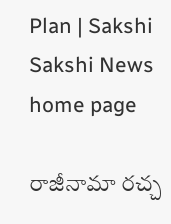Plan | Sakshi
Sakshi News home page

రాజీనామా రచ్చ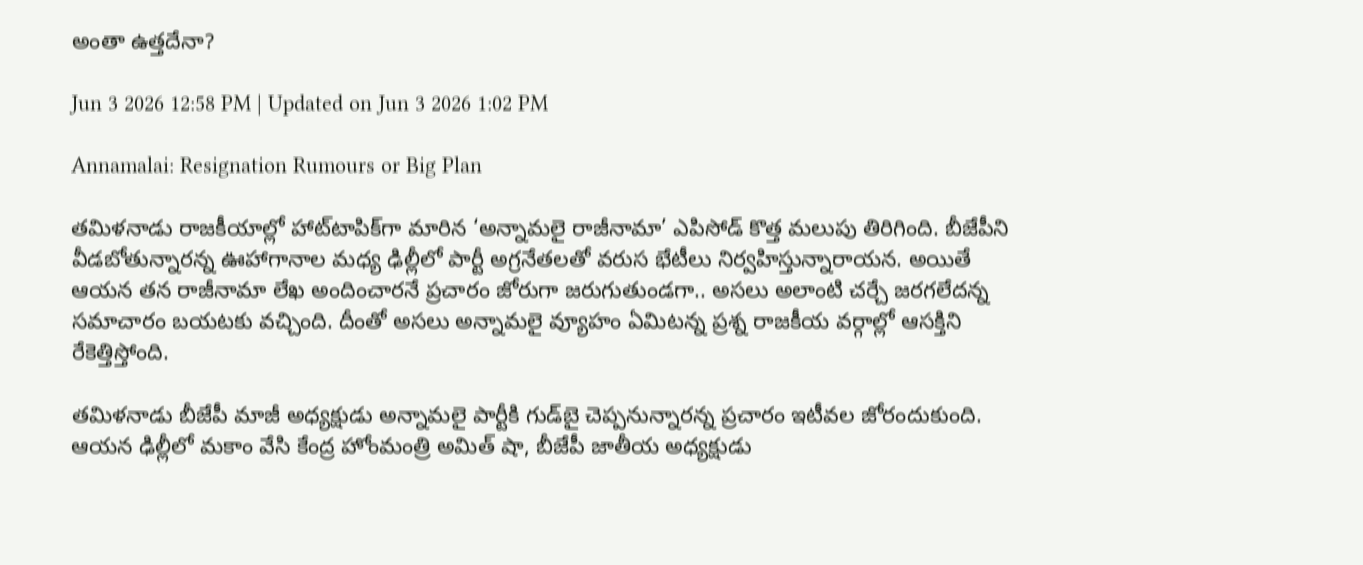అంతా ఉత్తదేనా?

Jun 3 2026 12:58 PM | Updated on Jun 3 2026 1:02 PM

Annamalai: Resignation Rumours or Big Plan

తమిళనాడు రాజకీయాల్లో హాట్‌టాపిక్‌గా మారిన ‘అన్నామలై రాజీనామా’ ఎపిసోడ్‌ కొత్త మలుపు తిరిగింది. బీజేపీని వీడబోతున్నారన్న ఊహాగానాల మధ్య ఢిల్లీలో పార్టీ అగ్రనేతలతో వరుస భేటీలు నిర్వహిస్తున్నారాయన. అయితే ఆయన తన రాజీనామా లేఖ అందించారనే ప్రచారం జోరుగా జరుగుతుండగా.. అసలు అలాంటి చర్చే జరగలేదన్న సమాచారం బయటకు వచ్చింది. దీంతో అసలు అన్నామలై వ్యూహం ఏమిటన్న ప్రశ్న రాజకీయ వర్గాల్లో ఆసక్తిని రేకెత్తిస్తోంది.

తమిళనాడు బీజేపీ మాజీ అధ్యక్షుడు అన్నామలై పార్టీకి గుడ్‌బై చెప్పనున్నారన్న ప్రచారం ఇటీవల జోరందుకుంది. ఆయన ఢిల్లీలో మకాం వేసి కేంద్ర హోంమంత్రి అమిత్‌ షా, బీజేపీ జాతీయ అధ్యక్షుడు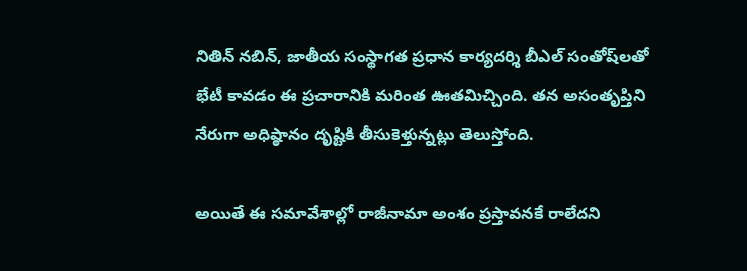నితిన్‌ నబిన్‌, జాతీయ సంస్థాగత ప్రధాన కార్యదర్శి బీఎల్‌ సంతోష్‌లతో భేటీ కావడం ఈ ప్రచారానికి మరింత ఊతమిచ్చింది. తన అసంతృప్తిని నేరుగా అధిష్ఠానం దృష్టికి తీసుకెళ్తున్నట్లు తెలుస్తోంది.

అయితే ఈ సమావేశాల్లో రాజీనామా అంశం ప్రస్తావనకే రాలేదని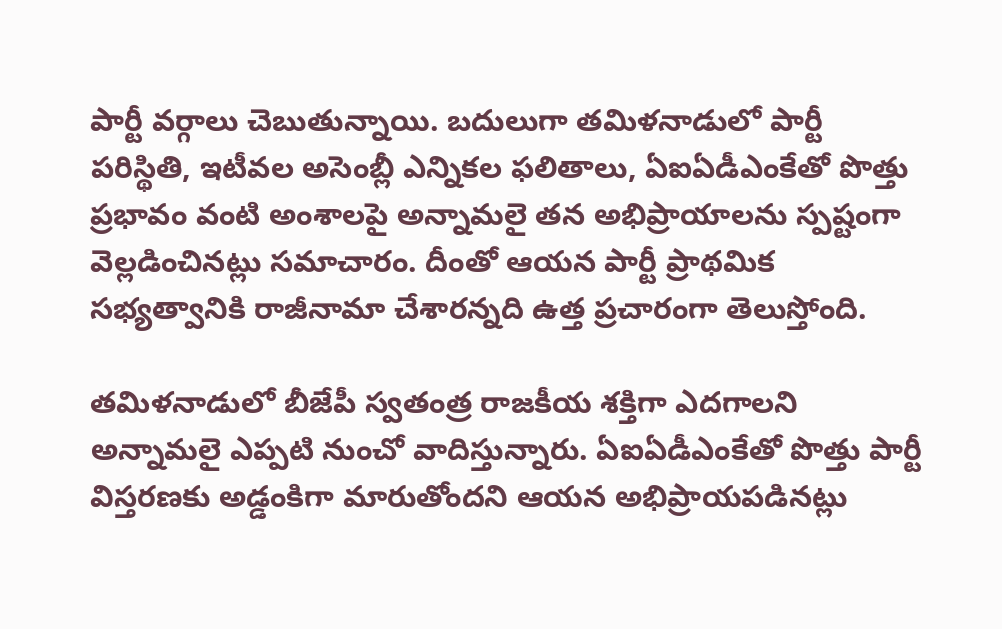పార్టీ వర్గాలు చెబుతున్నాయి. బదులుగా తమిళనాడులో పార్టీ పరిస్థితి, ఇటీవల అసెంబ్లీ ఎన్నికల ఫలితాలు, ఏఐఏడీఎంకేతో పొత్తు ప్రభావం వంటి అంశాలపై అన్నామలై తన అభిప్రాయాలను స్పష్టంగా వెల్లడించినట్లు సమాచారం. దీంతో ఆయన పార్టీ ప్రాథమిక సభ్యత్వానికి రాజీనామా చేశారన్నది ఉత్త ప్రచారంగా తెలుస్తోంది.

తమిళనాడులో బీజేపీ స్వతంత్ర రాజకీయ శక్తిగా ఎదగాలని అన్నామలై ఎప్పటి నుంచో వాదిస్తున్నారు. ఏఐఏడీఎంకేతో పొత్తు పార్టీ విస్తరణకు అడ్డంకిగా మారుతోందని ఆయన అభిప్రాయపడినట్లు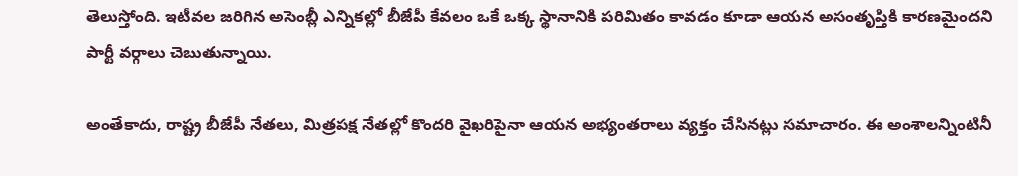తెలుస్తోంది. ఇటీవల జరిగిన అసెంబ్లీ ఎన్నికల్లో బీజేపీ కేవలం ఒకే ఒక్క స్థానానికి పరిమితం కావడం కూడా ఆయన అసంతృప్తికి కారణమైందని పార్టీ వర్గాలు చెబుతున్నాయి.

అంతేకాదు, రాష్ట్ర బీజేపీ నేతలు, మిత్రపక్ష నేతల్లో కొందరి వైఖరిపైనా ఆయన అభ్యంతరాలు వ్యక్తం చేసినట్లు సమాచారం. ఈ అంశాలన్నింటినీ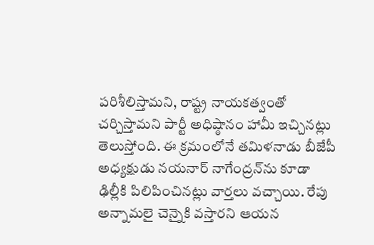పరిశీలిస్తామని, రాష్ట్ర నాయకత్వంతో చర్చిస్తామని పార్టీ అధిష్ఠానం హామీ ఇచ్చినట్లు తెలుస్తోంది. ఈ క్రమంలోనే తమిళనాడు బీజేపీ అధ్యక్షుడు నయనార్ నాగేంద్రన్‌ను కూడా ఢిల్లీకి పిలిపించినట్లు వార్తలు వచ్చాయి. రేపు అన్నామలై చెన్నైకి వస్తారని ఆయన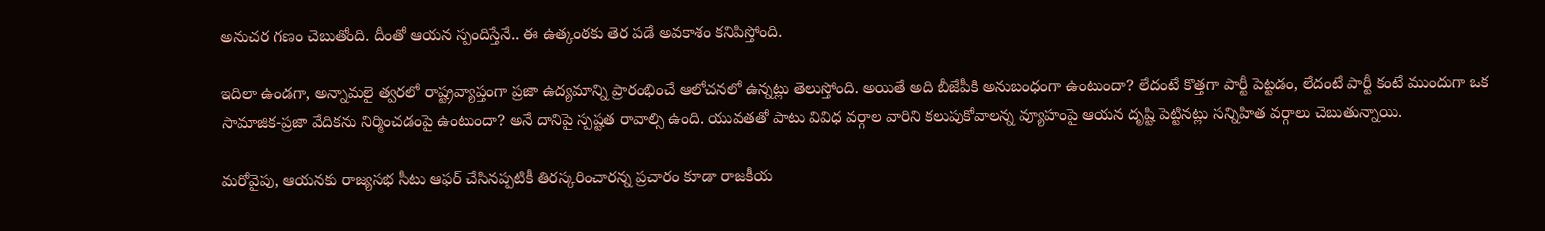అనుచర గణం చెబుతోంది. దీంతో ఆయన స్పందిస్తేనే.. ఈ ఉత్కంఠకు తెర పడే అవకాశం కనిపిస్తోంది.

ఇదిలా ఉండగా, అన్నామలై త్వరలో రాష్ట్రవ్యాప్తంగా ప్రజా ఉద్యమాన్ని ప్రారంభించే ఆలోచనలో ఉన్నట్లు తెలుస్తోంది. అయితే అది బీజేపీకి అనుబంధంగా ఉంటుందా? లేదంటే కొత్తగా పార్టీ పెట్టడం, లేదంటే పార్టీ కంటే ముందుగా ఒక సామాజిక-ప్రజా వేదికను నిర్మించడంపై ఉంటుందా? అనే దానిపై స్పష్టత రావాల్సి ఉంది. యువతతో పాటు వివిధ వర్గాల వారిని కలుపుకోవాలన్న వ్యూహంపై ఆయన దృష్టి పెట్టినట్లు సన్నిహిత వర్గాలు చెబుతున్నాయి.

మరోవైపు, ఆయనకు రాజ్యసభ సీటు ఆఫర్‌ చేసినప్పటికీ తిరస్కరించారన్న ప్రచారం కూడా రాజకీయ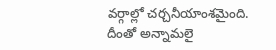వర్గాల్లో చర్చనీయాంశమైంది. దీంతో అన్నామలై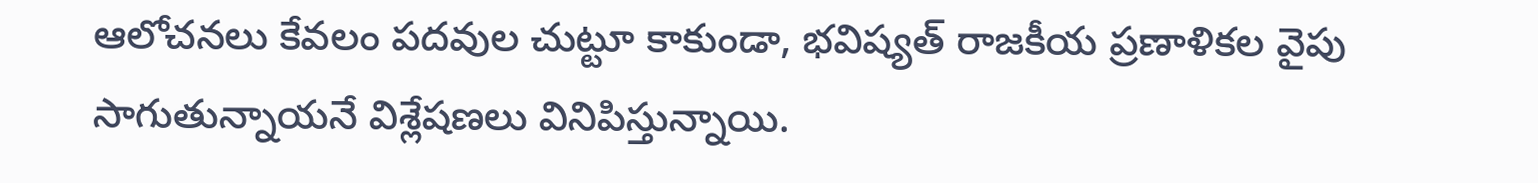ఆలోచనలు కేవలం పదవుల చుట్టూ కాకుండా, భవిష్యత్‌ రాజకీయ ప్రణాళికల వైపు సాగుతున్నాయనే విశ్లేషణలు వినిపిస్తున్నాయి.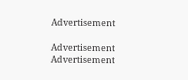Advertisement

Advertisement
Advertisement